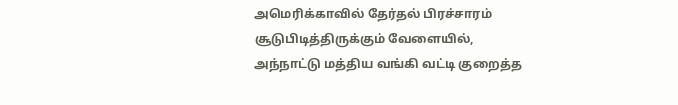அமெரிக்காவில் தேர்தல் பிரச்சாரம் சூடுபிடித்திருக்கும் வேளையில், அந்நாட்டு மத்திய வங்கி வட்டி குறைத்த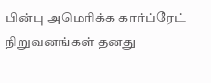பின்பு அமெரிக்க கார்ப்ரேட் நிறுவனங்கள் தனது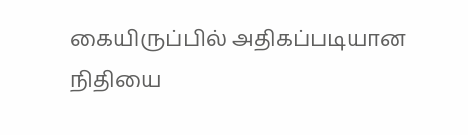கையிருப்பில் அதிகப்படியான நிதியை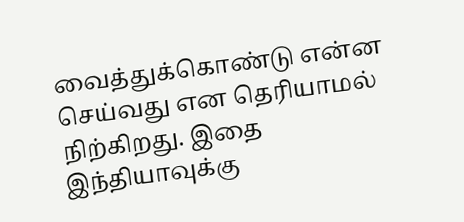வைத்துக்கொண்டு என்ன செய்வது என தெரியாமல் நிற்கிறது. இதை இந்தியாவுக்கு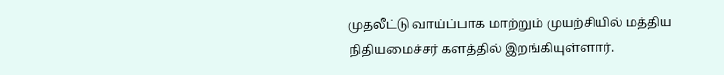முதலீட்டு வாய்ப்பாக மாற்றும் முயற்சியில் மத்திய நிதியமைச்சர் களத்தில் இறங்கியுள்ளார்.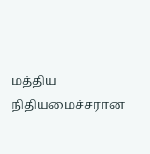மத்திய நிதியமைச்சரான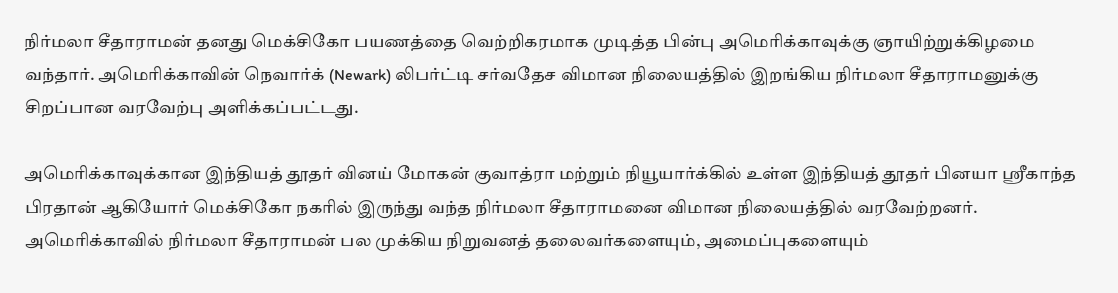நிர்மலா சீதாராமன் தனது மெக்சிகோ பயணத்தை வெற்றிகரமாக முடித்த பின்பு அமெரிக்காவுக்கு ஞாயிற்றுக்கிழமை வந்தார். அமெரிக்காவின் நெவார்க் (Newark) லிபர்ட்டி சர்வதேச விமான நிலையத்தில் இறங்கிய நிர்மலா சீதாராமனுக்கு சிறப்பான வரவேற்பு அளிக்கப்பட்டது.

அமெரிக்காவுக்கான இந்தியத் தூதர் வினய் மோகன் குவாத்ரா மற்றும் நியூயார்க்கில் உள்ள இந்தியத் தூதர் பினயா ஸ்ரீகாந்த பிரதான் ஆகியோர் மெக்சிகோ நகரில் இருந்து வந்த நிர்மலா சீதாராமனை விமான நிலையத்தில் வரவேற்றனர். அமெரிக்காவில் நிர்மலா சீதாராமன் பல முக்கிய நிறுவனத் தலைவர்களையும், அமைப்புகளையும்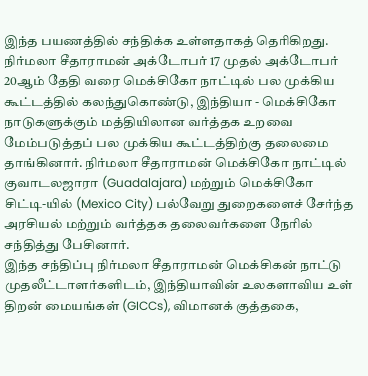இந்த பயணத்தில் சந்திக்க உள்ளதாகத் தெரிகிறது.
நிர்மலா சீதாராமன் அக்டோபர் 17 முதல் அக்டோபர் 20ஆம் தேதி வரை மெக்சிகோ நாட்டில் பல முக்கிய கூட்டத்தில் கலந்துகொண்டு, இந்தியா - மெக்சிகோ நாடுகளுக்கும் மத்தியிலான வர்த்தக உறவை மேம்படுத்தப் பல முக்கிய கூட்டத்திற்கு தலைமை தாங்கினார். நிர்மலா சீதாராமன் மெக்சிகோ நாட்டில் குவாடலஜாரா (Guadalajara) மற்றும் மெக்சிகோ சிட்டி-யில் (Mexico City) பல்வேறு துறைகளைச் சேர்ந்த அரசியல் மற்றும் வர்த்தக தலைவர்களை நேரில் சந்தித்து பேசினார்.
இந்த சந்திப்பு நிர்மலா சீதாராமன் மெக்சிகன் நாட்டு முதலீட்டாளர்களிடம், இந்தியாவின் உலகளாவிய உள் திறன் மையங்கள் (GICCs), விமானக் குத்தகை,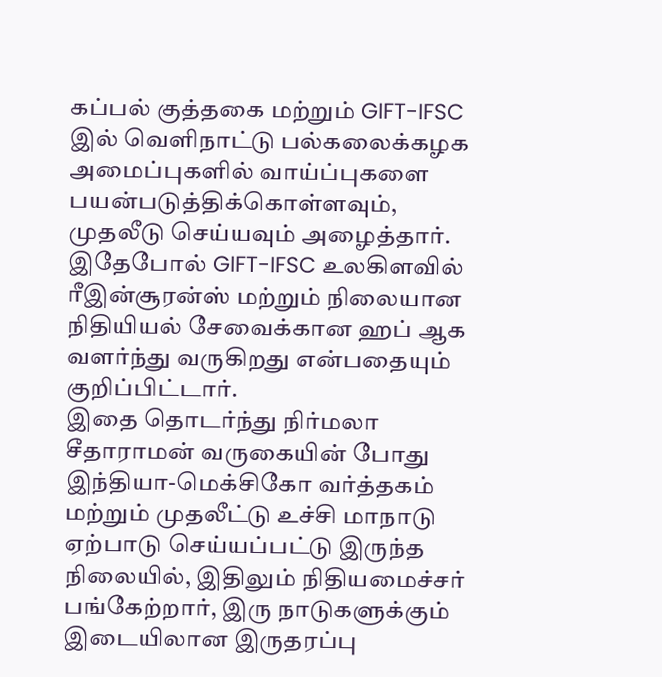கப்பல் குத்தகை மற்றும் GIFT-IFSC இல் வெளிநாட்டு பல்கலைக்கழக அமைப்புகளில் வாய்ப்புகளை பயன்படுத்திக்கொள்ளவும், முதலீடு செய்யவும் அழைத்தார். இதேபோல் GIFT-IFSC உலகிளவில் ரீஇன்சூரன்ஸ் மற்றும் நிலையான நிதியியல் சேவைக்கான ஹப் ஆக வளர்ந்து வருகிறது என்பதையும் குறிப்பிட்டார்.
இதை தொடர்ந்து நிர்மலா சீதாராமன் வருகையின் போது இந்தியா-மெக்சிகோ வர்த்தகம் மற்றும் முதலீட்டு உச்சி மாநாடு ஏற்பாடு செய்யப்பட்டு இருந்த நிலையில், இதிலும் நிதியமைச்சர் பங்கேற்றார், இரு நாடுகளுக்கும் இடையிலான இருதரப்பு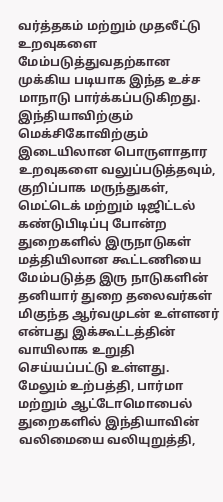வர்த்தகம் மற்றும் முதலீட்டு உறவுகளை மேம்படுத்துவதற்கான முக்கிய படியாக இந்த உச்ச மாநாடு பார்க்கப்படுகிறது.
இந்தியாவிற்கும் மெக்சிகோவிற்கும் இடையிலான பொருளாதார உறவுகளை வலுப்படுத்தவும், குறிப்பாக மருந்துகள், மெட்டெக் மற்றும் டிஜிட்டல் கண்டுபிடிப்பு போன்ற துறைகளில் இருநாடுகள் மத்தியிலான கூட்டணியை மேம்படுத்த இரு நாடுகளின் தனியார் துறை தலைவர்கள் மிகுந்த ஆர்வமுடன் உள்ளனர் என்பது இக்கூட்டத்தின் வாயிலாக உறுதி செய்யப்பட்டு உள்ளது.
மேலும் உற்பத்தி, பார்மா மற்றும் ஆட்டோமொபைல் துறைகளில் இந்தியாவின் வலிமையை வலியுறுத்தி,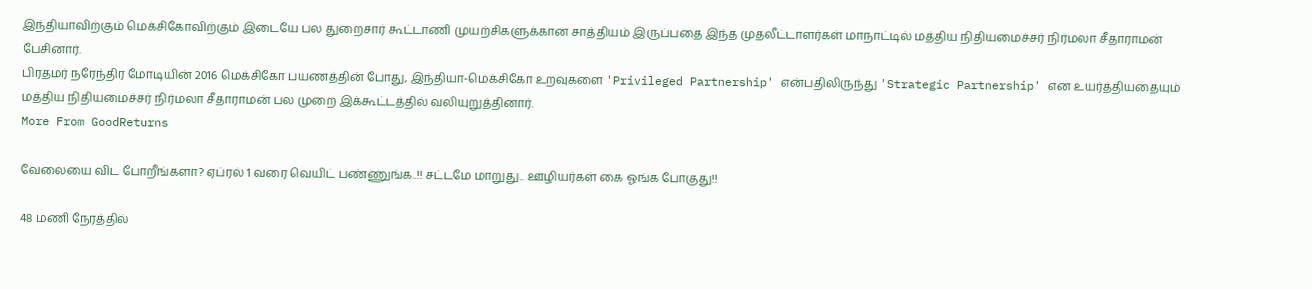இந்தியாவிற்கும் மெக்சிகோவிற்கும் இடையே பல துறைசார் கூட்டாணி முயற்சிகளுக்கான சாத்தியம் இருப்பதை இந்த முதலீட்டாளர்கள் மாநாட்டில் மத்திய நிதியமைச்சர் நிர்மலா சீதாராமன் பேசினார்.
பிரதமர் நரேந்திர மோடியின் 2016 மெக்சிகோ பயணத்தின் போது, இந்தியா-மெக்சிகோ உறவுகளை 'Privileged Partnership' என்பதிலிருந்து 'Strategic Partnership' என உயர்த்தியதையும் மத்திய நிதியமைச்சர் நிர்மலா சீதாராமன் பல முறை இக்கூட்டத்தில் வலியுறுத்தினார்.
More From GoodReturns

வேலையை விட போறீங்களா? ஏப்ரல் 1 வரை வெயிட் பண்ணுங்க..!! சட்டமே மாறுது.. ஊழியர்கள் கை ஓங்க போகுது!!

48 மணி நேரத்தில்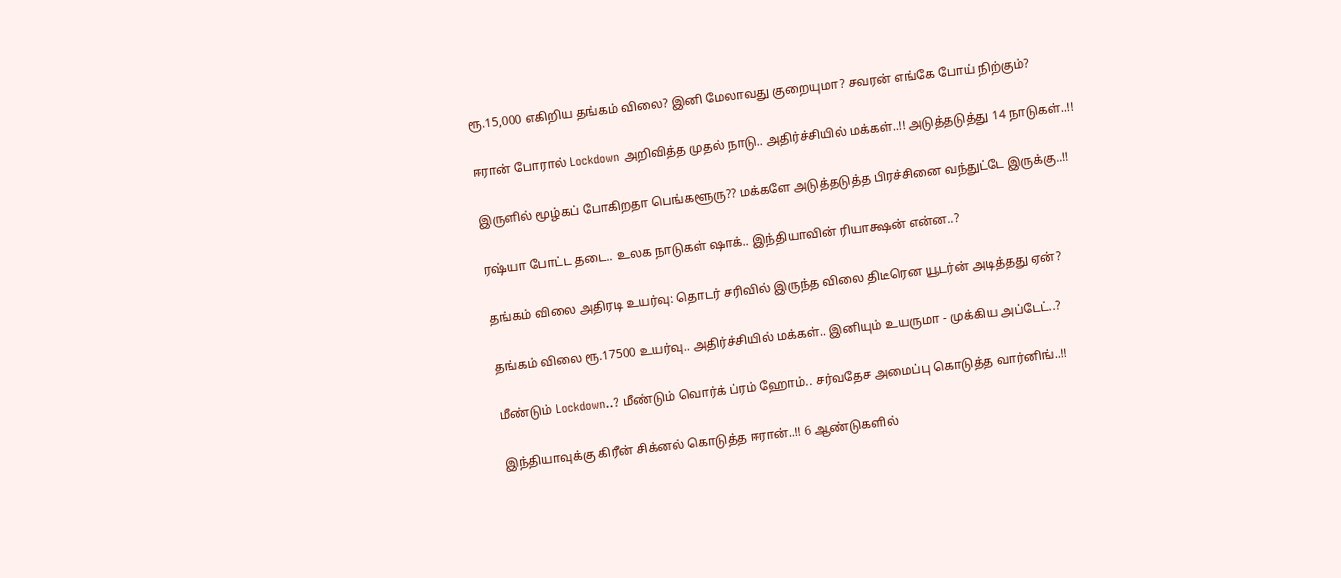ரூ.15,000 எகிறிய தங்கம் விலை? இனி மேலாவது குறையுமா? சவரன் எங்கே போய் நிற்கும்?

ஈரான் போரால் Lockdown அறிவித்த முதல் நாடு.. அதிர்ச்சியில் மக்கள்..!! அடுத்தடுத்து 14 நாடுகள்..!!

இருளில் மூழ்கப் போகிறதா பெங்களூரு?? மக்களே அடுத்தடுத்த பிரச்சினை வந்துட்டே இருக்கு..!!

ரஷ்யா போட்ட தடை.. உலக நாடுகள் ஷாக்.. இந்தியாவின் ரியாக்ஷன் என்ன..?

தங்கம் விலை அதிரடி உயர்வு: தொடர் சரிவில் இருந்த விலை திடீரென யூடர்ன் அடித்தது ஏன்?

தங்கம் விலை ரூ.17500 உயர்வு.. அதிர்ச்சியில் மக்கள்.. இனியும் உயருமா - முக்கிய அப்டேட்..?

மீண்டும் Lockdown..? மீண்டும் வொர்க் ப்ரம் ஹோம்.. சர்வதேச அமைப்பு கொடுத்த வார்னிங்..!!

இந்தியாவுக்கு கிரீன் சிக்னல் கொடுத்த ஈரான்..!! 6 ஆண்டுகளில்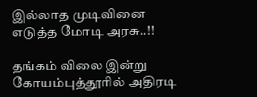இல்லாத முடிவினை எடுத்த மோடி அரசு..!!

தங்கம் விலை இன்று கோயம்புத்தூரில் அதிரடி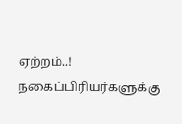ஏற்றம்..! நகைப்பிரியர்களுக்கு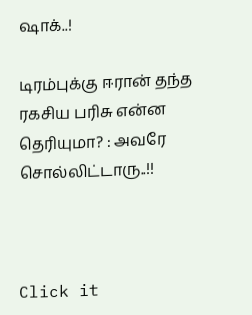ஷாக்..!

டிரம்புக்கு ஈரான் தந்த ரகசிய பரிசு என்ன தெரியுமா? : அவரே சொல்லிட்டாரு..!!



Click it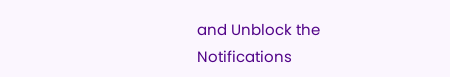and Unblock the Notifications